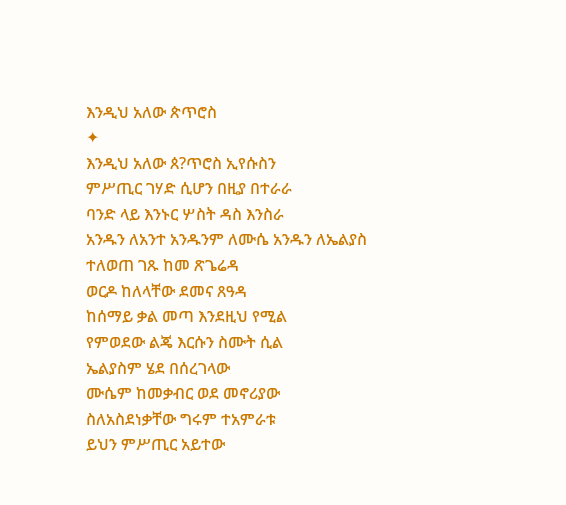እንዲህ አለው ጵጥሮስ
✦
እንዲህ አለው ጰ?ጥሮስ ኢየሱስን
ምሥጢር ገሃድ ሲሆን በዚያ በተራራ
ባንድ ላይ እንኑር ሦስት ዳስ እንስራ
አንዱን ለአንተ አንዱንም ለሙሴ አንዱን ለኤልያስ
ተለወጠ ገጹ ከመ ጽጌሬዳ
ወርዶ ከለላቸው ደመና ጸዓዳ
ከሰማይ ቃል መጣ እንደዚህ የሚል
የምወደው ልጄ እርሱን ስሙት ሲል
ኤልያስም ሄደ በሰረገላው
ሙሴም ከመቃብር ወደ መኖሪያው
ስለአስደነቃቸው ግሩም ተአምራቱ
ይህን ምሥጢር አይተው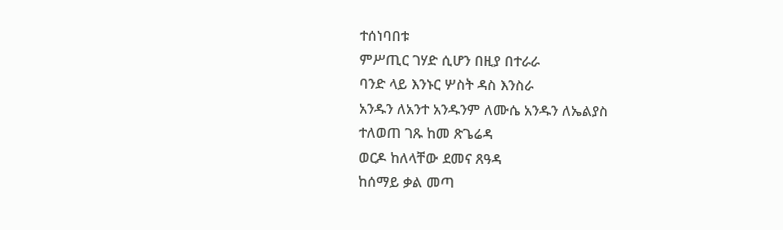ተሰነባበቱ
ምሥጢር ገሃድ ሲሆን በዚያ በተራራ
ባንድ ላይ እንኑር ሦስት ዳስ እንስራ
አንዱን ለአንተ አንዱንም ለሙሴ አንዱን ለኤልያስ
ተለወጠ ገጹ ከመ ጽጌሬዳ
ወርዶ ከለላቸው ደመና ጸዓዳ
ከሰማይ ቃል መጣ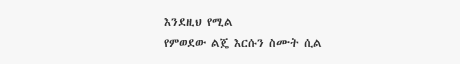እንደዚህ የሚል
የምወደው ልጄ እርሱን ስሙት ሲል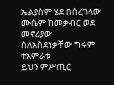ኤልያስም ሄደ በሰረገላው
ሙሴም ከመቃብር ወደ መኖሪያው
ስለአስደነቃቸው ግሩም ተአምራቱ
ይህን ምሥጢር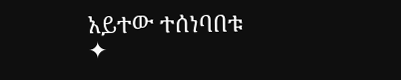አይተው ተሰነባበቱ
✦